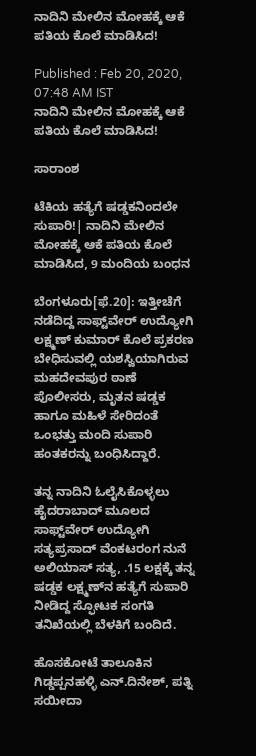ನಾದಿನಿ ಮೇಲಿನ ಮೋಹಕ್ಕೆ ಆಕೆ ಪತಿಯ ಕೊಲೆ ಮಾಡಿಸಿದ!

Published : Feb 20, 2020, 07:48 AM IST
ನಾದಿನಿ ಮೇಲಿನ ಮೋಹಕ್ಕೆ ಆಕೆ ಪತಿಯ ಕೊಲೆ ಮಾಡಿಸಿದ!

ಸಾರಾಂಶ

ಟೆಕಿಯ ಹತ್ಯೆಗೆ ಷಡ್ಡಕನಿಂದಲೇ ಸುಪಾರಿ!| ನಾದಿನಿ ಮೇಲಿನ ಮೋಹಕ್ಕೆ ಆಕೆ ಪತಿಯ ಕೊಲೆ ಮಾಡಿಸಿದ, 9 ಮಂದಿಯ ಬಂಧನ

ಬೆಂಗಳೂರು[ಫೆ.20]: ಇತ್ತೀಚೆಗೆ ನಡೆದಿದ್ದ ಸಾಫ್ಟ್‌ವೇರ್‌ ಉದ್ಯೋಗಿ ಲಕ್ಷ್ಮಣ್‌ ಕುಮಾರ್‌ ಕೊಲೆ ಪ್ರಕರಣ ಬೇಧಿಸುವಲ್ಲಿ ಯಶಸ್ವಿಯಾಗಿರುವ ಮಹದೇವಪುರ ಠಾಣೆ ಪೊಲೀಸರು, ಮೃತನ ಷಡ್ಡಕ ಹಾಗೂ ಮಹಿಳೆ ಸೇರಿದಂತೆ ಒಂಭತ್ತು ಮಂದಿ ಸುಪಾರಿ ಹಂತಕರನ್ನು ಬಂಧಿಸಿದ್ದಾರೆ.

ತನ್ನ ನಾದಿನಿ ಓಲೈಸಿಕೊಳ್ಳಲು ಹೈದರಾಬಾದ್‌ ಮೂಲದ ಸಾಫ್ಟ್‌ವೇರ್‌ ಉದ್ಯೋಗಿ ಸತ್ಯಪ್ರಸಾದ್‌ ವೆಂಕಟರಂಗ ನುನೆ ಅಲಿಯಾಸ್‌ ಸತ್ಯ, .15 ಲಕ್ಷಕ್ಕೆ ತನ್ನ ಷಡ್ಡಕ ಲಕ್ಷ್ಮಣ್‌ನ ಹತ್ಯೆಗೆ ಸುಪಾರಿ ನೀಡಿದ್ದ ಸ್ಫೋಟಕ ಸಂಗತಿ ತನಿಖೆಯಲ್ಲಿ ಬೆಳಕಿಗೆ ಬಂದಿದೆ.

ಹೊಸಕೋಟೆ ತಾಲೂಕಿನ ಗಿಡ್ಡಪ್ಪನಹಳ್ಳಿ ಎನ್‌.ದಿನೇಶ್‌, ಪತ್ನಿ ಸಯೀದಾ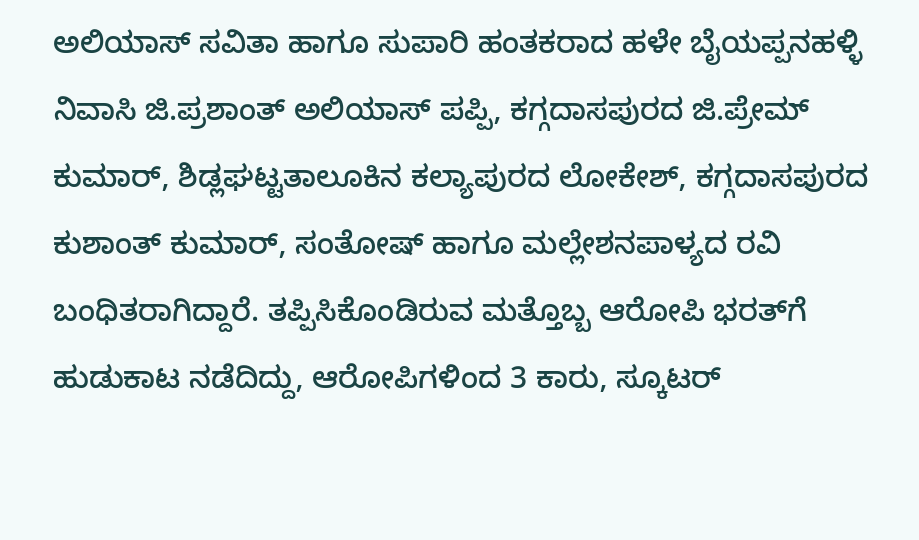ಅಲಿಯಾಸ್‌ ಸವಿತಾ ಹಾಗೂ ಸುಪಾರಿ ಹಂತಕರಾದ ಹಳೇ ಬೈಯಪ್ಪನಹಳ್ಳಿ ನಿವಾಸಿ ಜಿ.ಪ್ರಶಾಂತ್‌ ಅಲಿಯಾಸ್‌ ಪಪ್ಪಿ, ಕಗ್ಗದಾಸಪುರದ ಜಿ.ಪ್ರೇಮ್‌ ಕುಮಾರ್‌, ಶಿಡ್ಲಘಟ್ಟತಾಲೂಕಿನ ಕಲ್ಯಾಪುರದ ಲೋಕೇಶ್‌, ಕಗ್ಗದಾಸಪುರದ ಕುಶಾಂತ್‌ ಕುಮಾರ್‌, ಸಂತೋಷ್‌ ಹಾಗೂ ಮಲ್ಲೇಶನಪಾಳ್ಯದ ರವಿ ಬಂಧಿತರಾಗಿದ್ದಾರೆ. ತಪ್ಪಿಸಿಕೊಂಡಿರುವ ಮತ್ತೊಬ್ಬ ಆರೋಪಿ ಭರತ್‌ಗೆ ಹುಡುಕಾಟ ನಡೆದಿದ್ದು, ಆರೋಪಿಗಳಿಂದ 3 ಕಾರು, ಸ್ಕೂಟರ್‌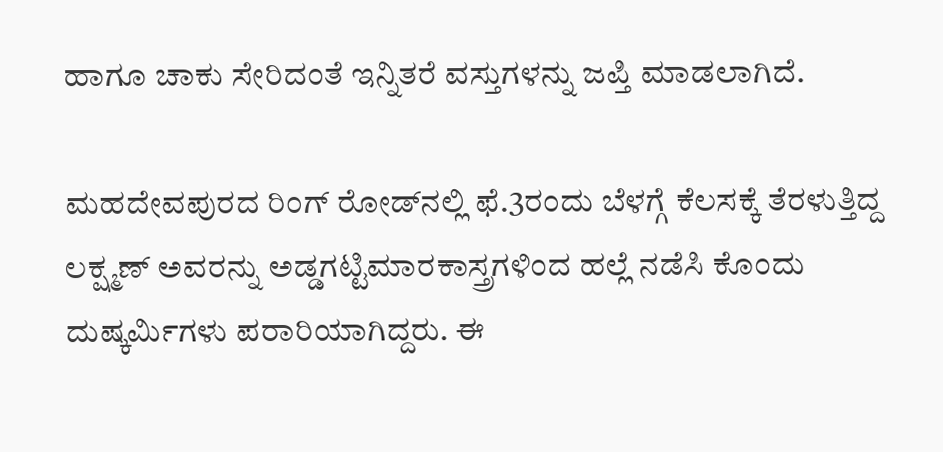ಹಾಗೂ ಚಾಕು ಸೇರಿದಂತೆ ಇನ್ನಿತರೆ ವಸ್ತುಗಳನ್ನು ಜಪ್ತಿ ಮಾಡಲಾಗಿದೆ.

ಮಹದೇವಪುರದ ರಿಂಗ್‌ ರೋಡ್‌ನಲ್ಲಿ ಫೆ.3ರಂದು ಬೆಳಗ್ಗೆ ಕೆಲಸಕ್ಕೆ ತೆರಳುತ್ತಿದ್ದ ಲಕ್ಷ್ಮಣ್‌ ಅವರನ್ನು ಅಡ್ಡಗಟ್ಟಿಮಾರಕಾಸ್ತ್ರಗಳಿಂದ ಹಲ್ಲೆ ನಡೆಸಿ ಕೊಂದು ದುಷ್ಕರ್ಮಿಗಳು ಪರಾರಿಯಾಗಿದ್ದರು. ಈ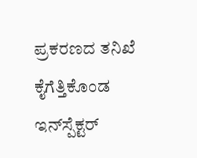ಪ್ರಕರಣದ ತನಿಖೆ ಕೈಗೆತ್ತಿಕೊಂಡ ಇನ್‌ಸ್ಪೆಕ್ಟರ್‌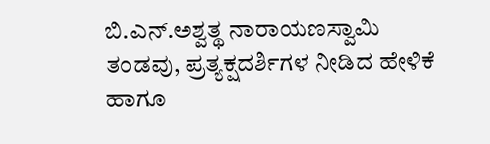ಬಿ.ಎನ್‌.ಅಶ್ವತ್ಥ ನಾರಾಯಣಸ್ವಾಮಿ ತಂಡವು, ಪ್ರತ್ಯಕ್ಷದರ್ಶಿಗಳ ನೀಡಿದ ಹೇಳಿಕೆ ಹಾಗೂ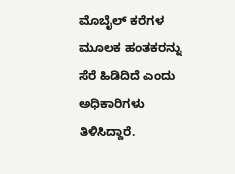ಮೊಬೈಲ್‌ ಕರೆಗಳ ಮೂಲಕ ಹಂತಕರನ್ನು ಸೆರೆ ಹಿಡಿದಿದೆ ಎಂದು ಅಧಿಕಾರಿಗಳು ತಿಳಿಸಿದ್ದಾರೆ.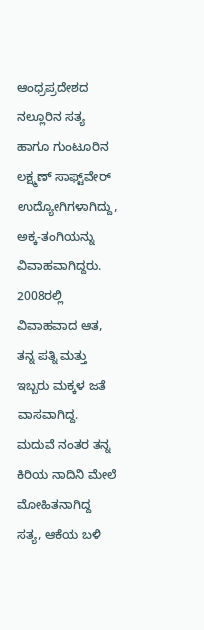ಆಂಧ್ರಪ್ರದೇಶದ ನಲ್ಲೂರಿನ ಸತ್ಯ ಹಾಗೂ ಗುಂಟೂರಿನ ಲಕ್ಷ್ಮಣ್‌ ಸಾಫ್ಟ್‌ವೇರ್‌ ಉದ್ಯೋಗಿಗಳಾಗಿದ್ದು, ಅಕ್ಕ-ತಂಗಿಯನ್ನು ವಿವಾಹವಾಗಿದ್ದರು. 2008ರಲ್ಲಿ ವಿವಾಹವಾದ ಆತ, ತನ್ನ ಪತ್ನಿ ಮತ್ತು ಇಬ್ಬರು ಮಕ್ಕಳ ಜತೆ ವಾಸವಾಗಿದ್ದ. ಮದುವೆ ನಂತರ ತನ್ನ ಕಿರಿಯ ನಾದಿನಿ ಮೇಲೆ ಮೋಹಿತನಾಗಿದ್ದ ಸತ್ಯ, ಆಕೆಯ ಬಳಿ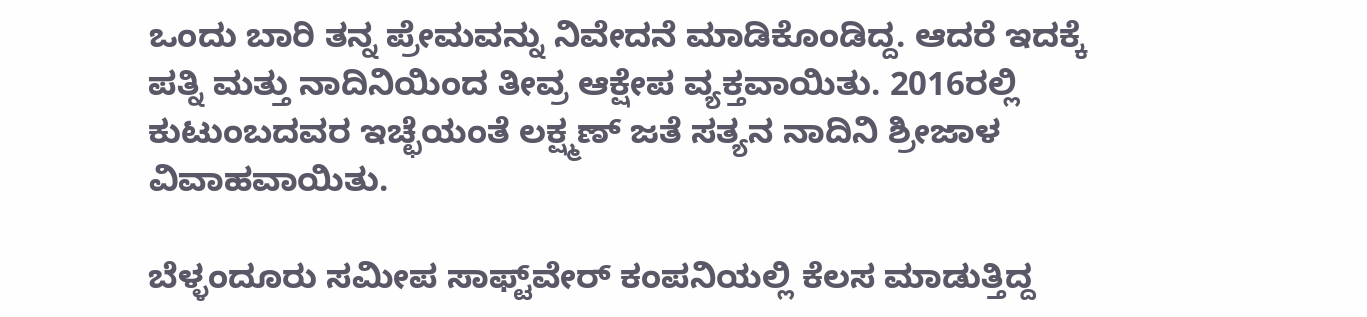ಒಂದು ಬಾರಿ ತನ್ನ ಪ್ರೇಮವನ್ನು ನಿವೇದನೆ ಮಾಡಿಕೊಂಡಿದ್ದ. ಆದರೆ ಇದಕ್ಕೆ ಪತ್ನಿ ಮತ್ತು ನಾದಿನಿಯಿಂದ ತೀವ್ರ ಆಕ್ಷೇಪ ವ್ಯಕ್ತವಾಯಿತು. 2016ರಲ್ಲಿ ಕುಟುಂಬದವರ ಇಚ್ಛೆಯಂತೆ ಲಕ್ಷ್ಮಣ್‌ ಜತೆ ಸತ್ಯನ ನಾದಿನಿ ಶ್ರೀಜಾಳ ವಿವಾಹವಾಯಿತು.

ಬೆಳ್ಳಂದೂರು ಸಮೀಪ ಸಾಫ್ಟ್‌ವೇರ್‌ ಕಂಪನಿಯಲ್ಲಿ ಕೆಲಸ ಮಾಡುತ್ತಿದ್ದ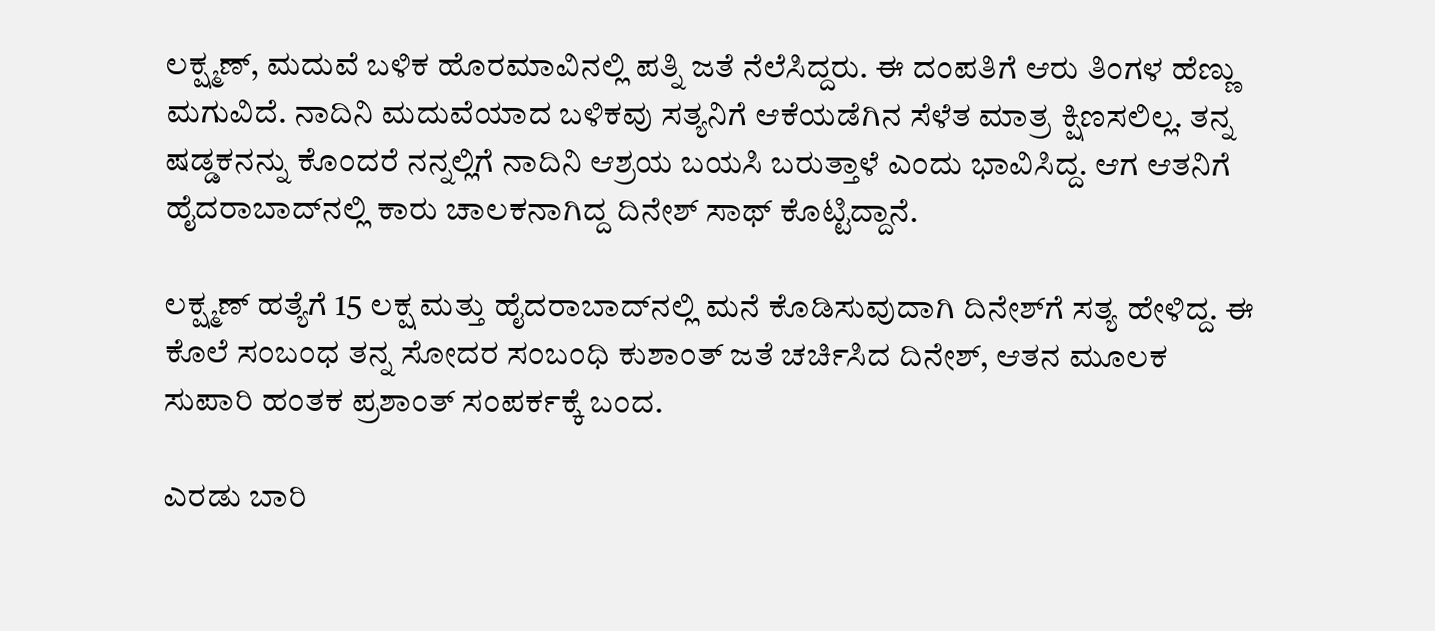ಲಕ್ಷ್ಮಣ್‌, ಮದುವೆ ಬಳಿಕ ಹೊರಮಾವಿನಲ್ಲಿ ಪತ್ನಿ ಜತೆ ನೆಲೆಸಿದ್ದರು. ಈ ದಂಪತಿಗೆ ಆರು ತಿಂಗಳ ಹೆಣ್ಣು ಮಗುವಿದೆ. ನಾದಿನಿ ಮದುವೆಯಾದ ಬಳಿಕವು ಸತ್ಯನಿಗೆ ಆಕೆಯಡೆಗಿನ ಸೆಳೆತ ಮಾತ್ರ ಕ್ಷಿಣಸಲಿಲ್ಲ. ತನ್ನ ಷಡ್ಡಕನನ್ನು ಕೊಂದರೆ ನನ್ನಲ್ಲಿಗೆ ನಾದಿನಿ ಆಶ್ರಯ ಬಯಸಿ ಬರುತ್ತಾಳೆ ಎಂದು ಭಾವಿಸಿದ್ದ. ಆಗ ಆತನಿಗೆ ಹೈದರಾಬಾದ್‌ನಲ್ಲಿ ಕಾರು ಚಾಲಕನಾಗಿದ್ದ ದಿನೇಶ್‌ ಸಾಥ್‌ ಕೊಟ್ಟಿದ್ದಾನೆ.

ಲಕ್ಷ್ಮಣ್‌ ಹತ್ಯೆಗೆ 15 ಲಕ್ಷ ಮತ್ತು ಹೈದರಾಬಾದ್‌ನಲ್ಲಿ ಮನೆ ಕೊಡಿಸುವುದಾಗಿ ದಿನೇಶ್‌ಗೆ ಸತ್ಯ ಹೇಳಿದ್ದ. ಈ ಕೊಲೆ ಸಂಬಂಧ ತನ್ನ ಸೋದರ ಸಂಬಂಧಿ ಕುಶಾಂತ್‌ ಜತೆ ಚರ್ಚಿಸಿದ ದಿನೇಶ್‌, ಆತನ ಮೂಲಕ ಸುಪಾರಿ ಹಂತಕ ಪ್ರಶಾಂತ್‌ ಸಂಪರ್ಕಕ್ಕೆ ಬಂದ.

ಎರಡು ಬಾರಿ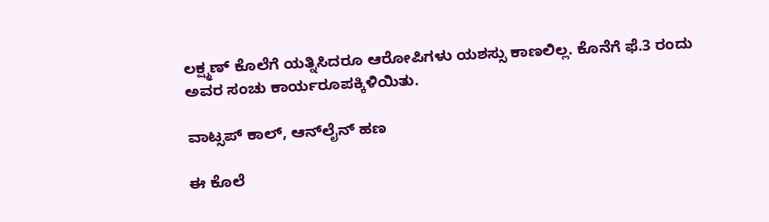ಲಕ್ಷ್ಮಣ್‌ ಕೊಲೆಗೆ ಯತ್ನಿಸಿದರೂ ಆರೋಪಿಗಳು ಯಶಸ್ಸು ಕಾಣಲಿಲ್ಲ. ಕೊನೆಗೆ ಫೆ.3 ರಂದು ಅವರ ಸಂಚು ಕಾರ್ಯರೂಪಕ್ಕಿಳಿಯಿತು.

ವಾಟ್ಸಪ್‌ ಕಾಲ್‌, ಆನ್‌ಲೈನ್‌ ಹಣ

ಈ ಕೊಲೆ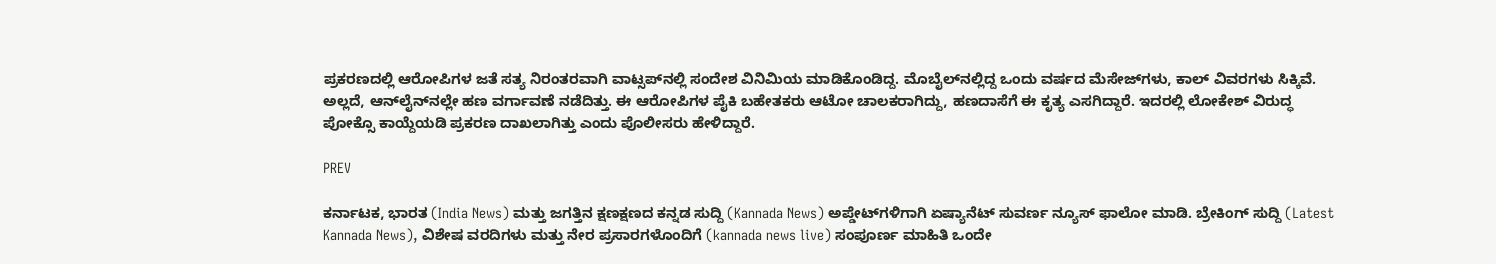ಪ್ರಕರಣದಲ್ಲಿ ಆರೋಪಿಗಳ ಜತೆ ಸತ್ಯ ನಿರಂತರವಾಗಿ ವಾಟ್ಸಪ್‌ನಲ್ಲಿ ಸಂದೇಶ ವಿನಿಮಿಯ ಮಾಡಿಕೊಂಡಿದ್ದ. ಮೊಬೈಲ್‌ನಲ್ಲಿದ್ದ ಒಂದು ವರ್ಷದ ಮೆಸೇಜ್‌ಗಳು, ಕಾಲ್‌ ವಿವರಗಳು ಸಿಕ್ಕಿವೆ. ಅಲ್ಲದೆ, ಆನ್‌ಲೈನ್‌ನಲ್ಲೇ ಹಣ ವರ್ಗಾವಣೆ ನಡೆದಿತ್ತು. ಈ ಆರೋಪಿಗಳ ಪೈಕಿ ಬಹೇತಕರು ಆಟೋ ಚಾಲಕರಾಗಿದ್ದು, ಹಣದಾಸೆಗೆ ಈ ಕೃತ್ಯ ಎಸಗಿದ್ದಾರೆ. ಇದರಲ್ಲಿ ಲೋಕೇಶ್‌ ವಿರುದ್ಧ ಪೋಕ್ಸೊ ಕಾಯ್ದೆಯಡಿ ಪ್ರಕರಣ ದಾಖಲಾಗಿತ್ತು ಎಂದು ಪೊಲೀಸರು ಹೇಳಿದ್ದಾರೆ.

PREV

ಕರ್ನಾಟಕ, ಭಾರತ (India News) ಮತ್ತು ಜಗತ್ತಿನ ಕ್ಷಣಕ್ಷಣದ ಕನ್ನಡ ಸುದ್ದಿ (Kannada News) ಅಪ್ಡೇಟ್‌ಗಳಿಗಾಗಿ ಏಷ್ಯಾನೆಟ್ ಸುವರ್ಣ ನ್ಯೂಸ್‌ ಫಾಲೋ ಮಾಡಿ. ಬ್ರೇಕಿಂಗ್ ಸುದ್ದಿ (Latest Kannada News), ವಿಶೇಷ ವರದಿಗಳು ಮತ್ತು ನೇರ ಪ್ರಸಾರಗಳೊಂದಿಗೆ (kannada news live) ಸಂಪೂರ್ಣ ಮಾಹಿತಿ ಒಂದೇ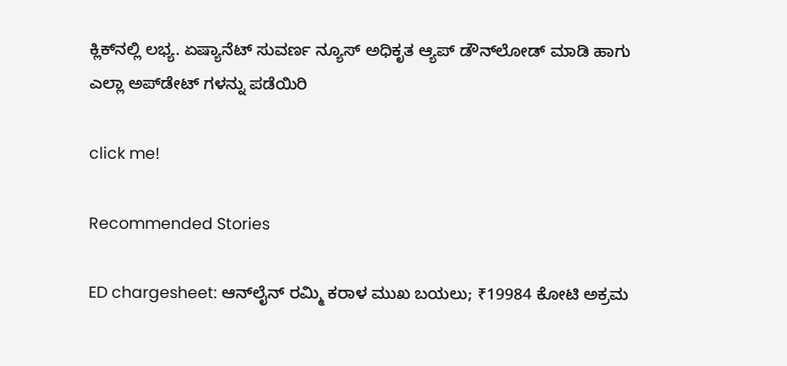ಕ್ಲಿಕ್‌ನಲ್ಲಿ ಲಭ್ಯ. ಏಷ್ಯಾನೆಟ್ ಸುವರ್ಣ ನ್ಯೂಸ್ ಅಧಿಕೃತ ಆ್ಯಪ್ ಡೌನ್‌ಲೋಡ್ ಮಾಡಿ ಹಾಗು ಎಲ್ಲಾ ಅಪ್‌ಡೇಟ್ ಗಳನ್ನು ಪಡೆಯಿರಿ

click me!

Recommended Stories

ED chargesheet: ಆನ್‌ಲೈನ್‌ ರಮ್ಮಿ ಕರಾಳ ಮುಖ ಬಯಲು; ₹19984 ಕೋಟಿ ಅಕ್ರಮ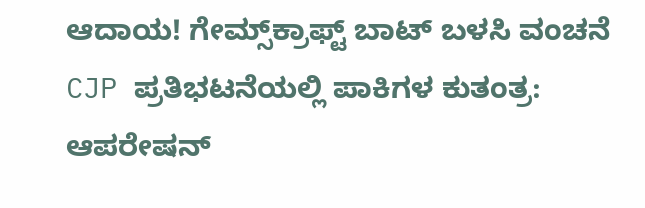ಆದಾಯ! ಗೇಮ್ಸ್‌ಕ್ರಾಫ್ಟ್‌ ಬಾಟ್‌ ಬಳಸಿ ವಂಚನೆ
CJP ಪ್ರತಿಭಟನೆಯಲ್ಲಿ ಪಾಕಿಗಳ ಕುತಂತ್ರ: ಆಪರೇಷನ್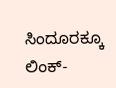ಸಿಂದೂರಕ್ಕೂ ಲಿಂಕ್-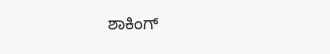ಶಾಕಿಂಗ್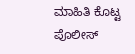ಮಾಹಿತಿ ಕೊಟ್ಟ ಪೊಲೀಸ್